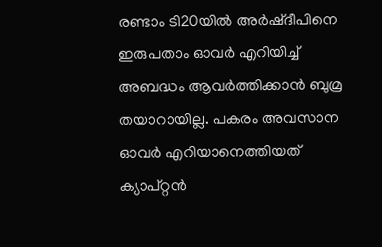രണ്ടാം ടി20യില്‍ അര്‍ഷ്ദീപിനെ ഇരുപതാം ഓവര്‍ എറിയിച്ച് അബദ്ധം ആവര്‍ത്തിക്കാന്‍ ബുമ്ര തയാറായില്ല. പകരം അവസാന ഓവര്‍ എറിയാനെത്തിയത് ക്യാപ്റ്റന്‍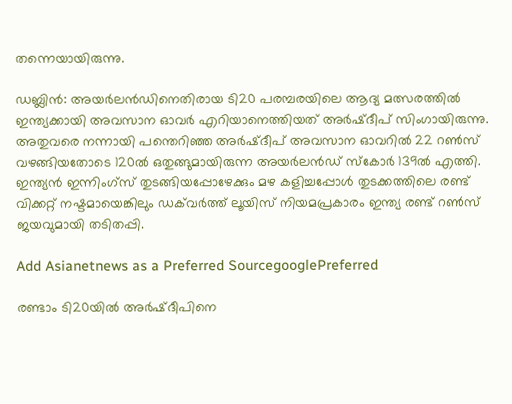തന്നെയായിരുന്നു.

ഡബ്ലിന്‍: അയര്‍ലന്‍ഡിനെതിരായ ടി20 പരമ്പരയിലെ ആദ്യ മത്സരത്തില്‍ ഇന്ത്യക്കായി അവസാന ഓവര്‍ എറിയാനെത്തിയത് അര്‍ഷ്ദീപ് സിംഗായിരുന്നു. അതുവരെ നന്നായി പന്തെറിഞ്ഞ അര്‍ഷ്ദീപ് അവസാന ഓവറില്‍ 22 റണ്‍സ് വഴങ്ങിയതോടെ 120ല്‍ ഒതുങ്ങുമായിരുന്ന അയര്‍ലന്‍ഡ് സ്കോര്‍ 139ല്‍ എത്തി. ഇന്ത്യന്‍ ഇന്നിംഗ്സ് തുടങ്ങിയപ്പോഴേക്കും മഴ കളിച്ചപ്പോള്‍ തുടക്കത്തിലെ രണ്ട് വിക്കറ്റ് നഷ്ടമായെങ്കിലും ഡക്‌വര്‍ത്ത് ലൂയിസ് നിയമപ്രകാരം ഇന്ത്യ രണ്ട് റണ്‍സ് ജയവുമായി തടിതപ്പി.

Add Asianetnews as a Preferred SourcegooglePreferred

രണ്ടാം ടി20യില്‍ അര്‍ഷ്ദീപിനെ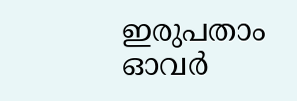ഇരുപതാം ഓവര്‍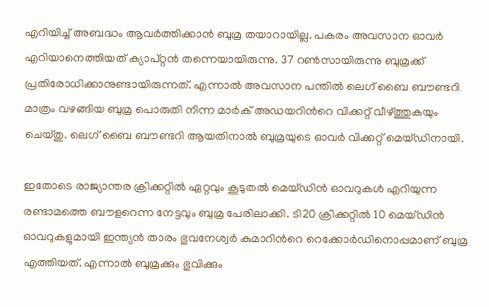എറിയിച്ച് അബദ്ധം ആവര്‍ത്തിക്കാന്‍ ബുമ്ര തയാറായില്ല. പകരം അവസാന ഓവര്‍ എറിയാനെത്തിയത് ക്യാപ്റ്റന്‍ തന്നെയായിരുന്നു. 37 റണ്‍സായിരുന്നു ബുമ്രക്ക് പ്രതിരോധിക്കാനുണ്ടായിരുന്നത്. എന്നാല്‍ അവസാന പന്തില്‍ ലെഗ് ബൈ ബൗണ്ടറി മാത്രം വഴങ്ങിയ ബുമ്ര പൊരുതി നിന്ന മാര്‍ക് അഡയറിന്‍റെ വിക്കറ്റ് വീഴ്ത്തുകയും ചെയ്തു. ലെഗ് ബൈ ബൗണ്ടറി ആയതിനാല്‍ ബുമ്രയുടെ ഓവര്‍ വിക്കറ്റ് മെയ്ഡിനായി.

ഇതോടെ രാജ്യാന്തര ക്രിക്കറ്റില്‍ ഏറ്റവും കൂടുതല്‍ മെയ്ഡിന്‍ ഓവറുകള്‍ എറിയുന്ന രണ്ടാമത്തെ ബൗളറെന്ന നേട്ടവും ബുമ്ര പേരിലാക്കി. ടി20 ക്രിക്കറ്റില്‍ 10 മെയ്ഡിന്‍ ഓവറുകളുമായി ഇന്ത്യന്‍ താരം ഭുവനേശ്വര്‍ കുമാറിന്‍റെ റെക്കോര്‍ഡിനൊപ്പമാണ് ബുമ്ര എത്തിയത്. എന്നാല്‍ ബുമ്രക്കും ഭുവിക്കും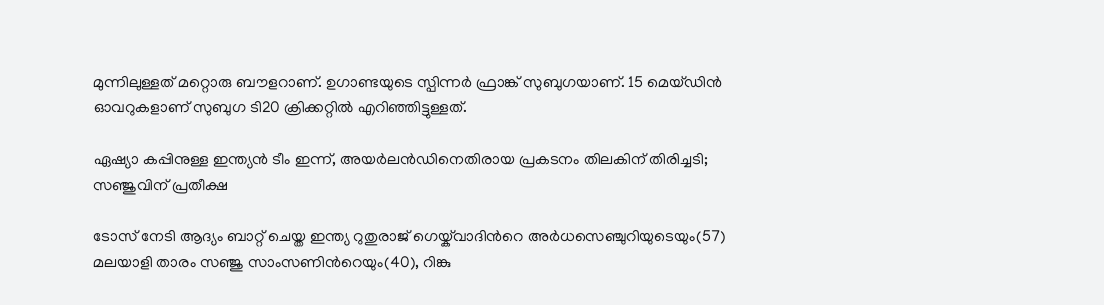മുന്നിലുള്ളത് മറ്റൊരു ബൗളറാണ്. ഉഗാണ്ടയുടെ സ്പിന്നര്‍ ഫ്രാങ്ക് സുബുഗയാണ്. 15 മെയ്ഡിന്‍ ഓവറുകളാണ് സുബുഗ ടി20 ക്രിക്കറ്റില്‍ എറിഞ്ഞിട്ടുള്ളത്.

ഏഷ്യാ കപ്പിനുള്ള ഇന്ത്യന്‍ ടീം ഇന്ന്, അയര്‍ലന്‍ഡിനെതിരായ പ്രകടനം തിലകിന് തിരിച്ചടി; സഞ്ജുവിന് പ്രതീക്ഷ

ടോസ് നേടി ആദ്യം ബാറ്റ് ചെയ്ത ഇന്ത്യ റുതുരാജ് ഗെയ്ക്‌വാദിന്‍റെ അര്‍ധസെഞ്ചുറിയുടെയും(57) മലയാളി താരം സഞ്ജു സാംസണിന്‍റെയും(40), റിങ്കു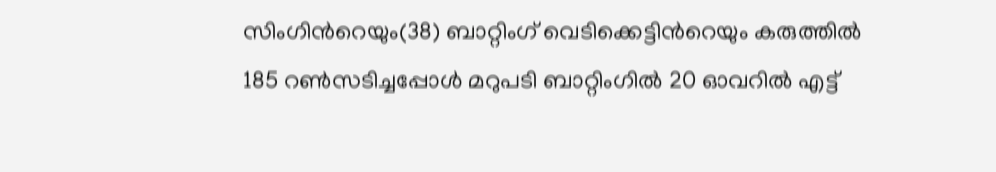സിംഗിന്‍റെയും(38) ബാറ്റിംഗ് വെടിക്കെട്ടിന്‍റെയും കരുത്തില്‍ 185 റണ്‍സടിച്ചപ്പോള്‍ മറുപടി ബാറ്റിംഗില്‍ 20 ഓവറില്‍ എട്ട്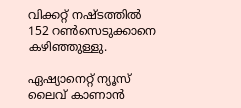വിക്കറ്റ് നഷ്ടത്തില്‍ 152 റണ്‍സെടുക്കാനെ കഴിഞ്ഞുള്ളു.

ഏഷ്യാനെറ്റ് ന്യൂസ് ലൈവ് കാണാന്‍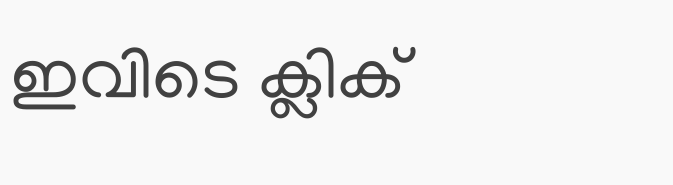ഇവിടെ ക്ലിക്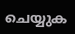ചെയ്യുക